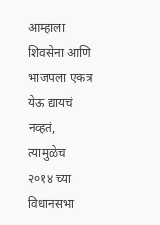आम्हाला शिवसेना आणि भाजपला एकत्र येऊ द्यायचं नव्हतं, त्यामुळेच २०१४ च्या विधानसभा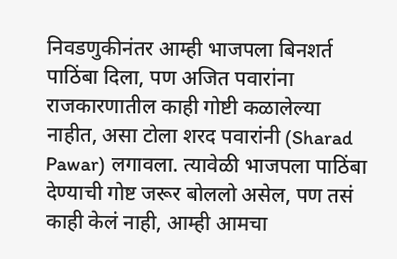निवडणुकीनंतर आम्ही भाजपला बिनशर्त पाठिंबा दिला, पण अजित पवारांना राजकारणातील काही गोष्टी कळालेल्या नाहीत, असा टोला शरद पवारांनी (Sharad Pawar) लगावला. त्यावेळी भाजपला पाठिंबा देण्याची गोष्ट जरूर बोललो असेल, पण तसं काही केलं नाही, आम्ही आमचा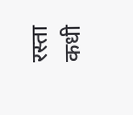रस्ता कधी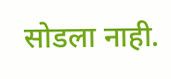सोडला नाही.